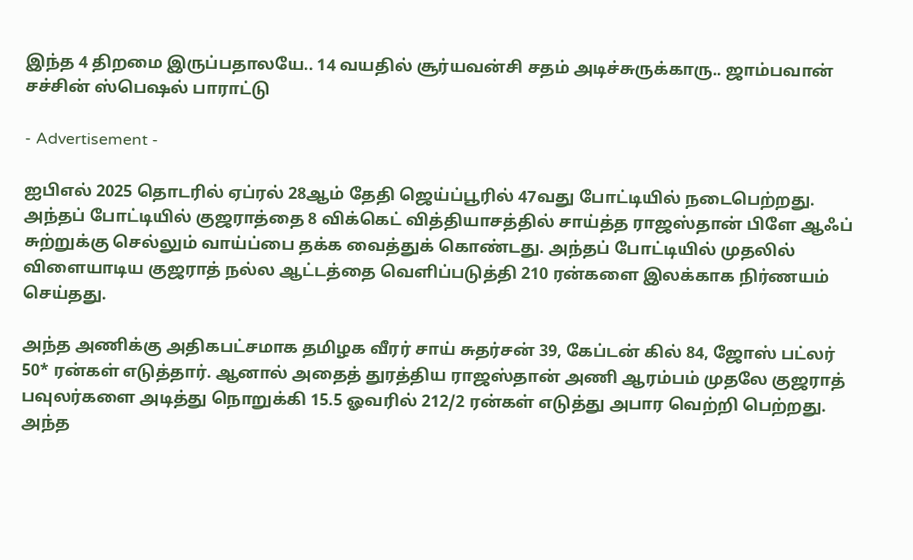இந்த 4 திறமை இருப்பதாலயே.. 14 வயதில் சூர்யவன்சி சதம் அடிச்சுருக்காரு.. ஜாம்பவான் சச்சின் ஸ்பெஷல் பாராட்டு

- Advertisement -

ஐபிஎல் 2025 தொடரில் ஏப்ரல் 28ஆம் தேதி ஜெய்ப்பூரில் 47வது போட்டியில் நடைபெற்றது. அந்தப் போட்டியில் குஜராத்தை 8 விக்கெட் வித்தியாசத்தில் சாய்த்த ராஜஸ்தான் பிளே ஆஃப் சுற்றுக்கு செல்லும் வாய்ப்பை தக்க வைத்துக் கொண்டது. அந்தப் போட்டியில் முதலில் விளையாடிய குஜராத் நல்ல ஆட்டத்தை வெளிப்படுத்தி 210 ரன்களை இலக்காக நிர்ணயம் செய்தது.

அந்த அணிக்கு அதிகபட்சமாக தமிழக வீரர் சாய் சுதர்சன் 39, கேப்டன் கில் 84, ஜோஸ் பட்லர் 50* ரன்கள் எடுத்தார். ஆனால் அதைத் துரத்திய ராஜஸ்தான் அணி ஆரம்பம் முதலே குஜராத் பவுலர்களை அடித்து நொறுக்கி 15.5 ஓவரில் 212/2 ரன்கள் எடுத்து அபார வெற்றி பெற்றது. அந்த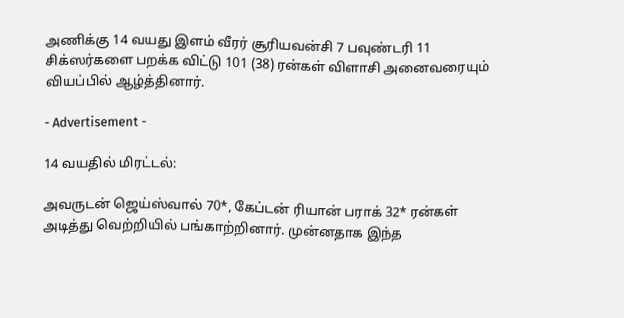அணிக்கு 14 வயது இளம் வீரர் சூரியவன்சி 7 பவுண்டரி 11 சிக்ஸர்களை பறக்க விட்டு 101 (38) ரன்கள் விளாசி அனைவரையும் வியப்பில் ஆழ்த்தினார்.

- Advertisement -

14 வயதில் மிரட்டல்:

அவருடன் ஜெய்ஸ்வால் 70*, கேப்டன் ரியான் பராக் 32* ரன்கள் அடித்து வெற்றியில் பங்காற்றினார். முன்னதாக இந்த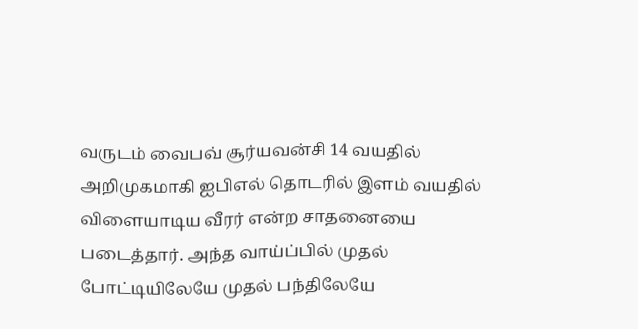வருடம் வைபவ் சூர்யவன்சி 14 வயதில் அறிமுகமாகி ஐபிஎல் தொடரில் இளம் வயதில் விளையாடிய வீரர் என்ற சாதனையை படைத்தார். அந்த வாய்ப்பில் முதல் போட்டியிலேயே முதல் பந்திலேயே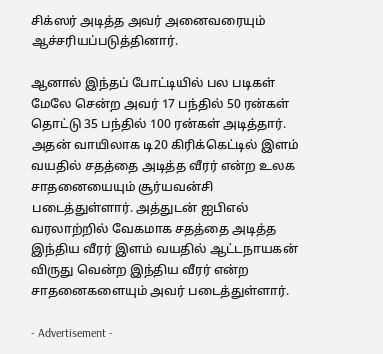சிக்ஸர் அடித்த அவர் அனைவரையும் ஆச்சரியப்படுத்தினார்.

ஆனால் இந்தப் போட்டியில் பல படிகள் மேலே சென்ற அவர் 17 பந்தில் 50 ரன்கள் தொட்டு 35 பந்தில் 100 ரன்கள் அடித்தார். அதன் வாயிலாக டி20 கிரிக்கெட்டில் இளம் வயதில் சதத்தை அடித்த வீரர் என்ற உலக சாதனையையும் சூர்யவன்சி படைத்துள்ளார். அத்துடன் ஐபிஎல் வரலாற்றில் வேகமாக சதத்தை அடித்த இந்திய வீரர் இளம் வயதில் ஆட்டநாயகன் விருது வென்ற இந்திய வீரர் என்ற சாதனைகளையும் அவர் படைத்துள்ளார்.

- Advertisement -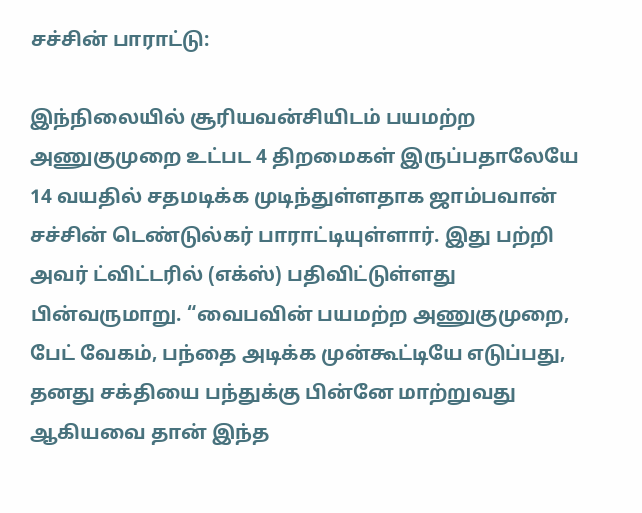சச்சின் பாராட்டு:

இந்நிலையில் சூரியவன்சியிடம் பயமற்ற அணுகுமுறை உட்பட 4 திறமைகள் இருப்பதாலேயே 14 வயதில் சதமடிக்க முடிந்துள்ளதாக ஜாம்பவான் சச்சின் டெண்டுல்கர் பாராட்டியுள்ளார். இது பற்றி அவர் ட்விட்டரில் (எக்ஸ்) பதிவிட்டுள்ளது பின்வருமாறு. “வைபவின் பயமற்ற அணுகுமுறை, பேட் வேகம், பந்தை அடிக்க முன்கூட்டியே எடுப்பது, தனது சக்தியை பந்துக்கு பின்னே மாற்றுவது ஆகியவை தான் இந்த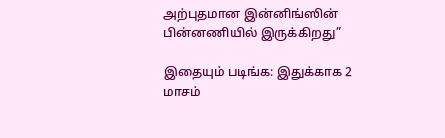அற்புதமான இன்னிங்ஸின் பின்னணியில் இருக்கிறது”

இதையும் படிங்க: இதுக்காக 2 மாசம்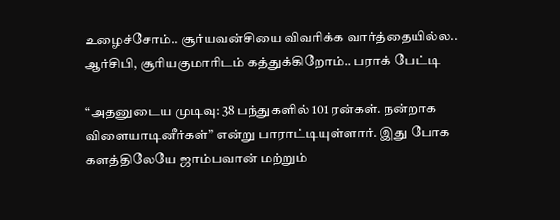உழைச்சோம்.. சூர்யவன்சியை விவரிக்க வார்த்தையில்ல.. ஆர்சிபி, சூரியகுமாரிடம் கத்துக்கிறோம்.. பராக் பேட்டி

“அதனுடைய முடிவு: 38 பந்துகளில் 101 ரன்கள். நன்றாக விளையாடினீர்கள்” என்று பாராட்டியுள்ளார். இது போக களத்திலேயே ஜாம்பவான் மற்றும்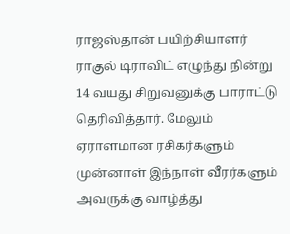ராஜஸ்தான் பயிற்சியாளர் ராகுல் டிராவிட் எழுந்து நின்று 14 வயது சிறுவனுக்கு பாராட்டு தெரிவித்தார். மேலும் ஏராளமான ரசிகர்களும் முன்னாள் இந்நாள் வீரர்களும் அவருக்கு வாழ்த்து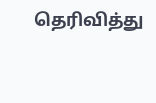தெரிவித்து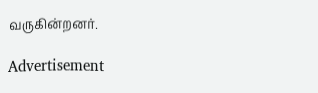வருகின்றனர்.

Advertisement